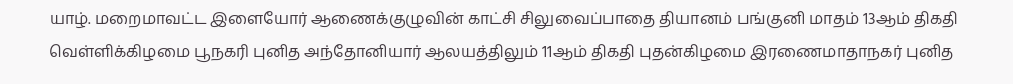யாழ். மறைமாவட்ட இளையோர் ஆணைக்குழுவின் காட்சி சிலுவைப்பாதை தியானம் பங்குனி மாதம் 13ஆம் திகதி வெள்ளிக்கிழமை பூநகரி புனித அந்தோனியார் ஆலயத்திலும் 11ஆம் திகதி புதன்கிழமை இரணைமாதாநகர் புனித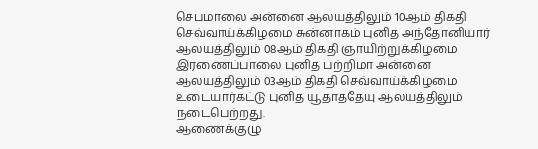செபமாலை அன்னை ஆலயத்திலும் 10ஆம் திகதி செவ்வாய்க்கிழமை சுன்னாகம் புனித அந்தோனியார் ஆலயத்திலும் 08ஆம் திகதி ஞாயிற்றுக்கிழமை இரணைப்பாலை புனித பற்றிமா அன்னை ஆலயத்திலும் 03ஆம் திகதி செவ்வாய்க்கிழமை உடையார்கட்டு புனித யூதாததேயு ஆலயத்திலும் நடைபெற்றது.
ஆணைக்குழு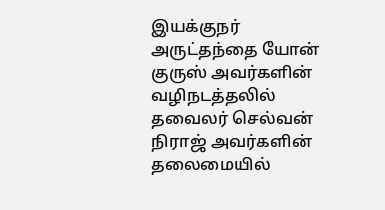இயக்குநர் அருட்தந்தை யோன் குருஸ் அவர்களின் வழிநடத்தலில் தவைலர் செல்வன் நிராஜ் அவர்களின் தலைமையில்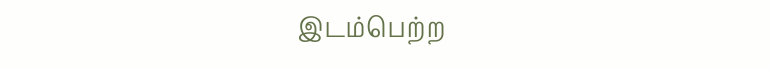இடம்பெற்ற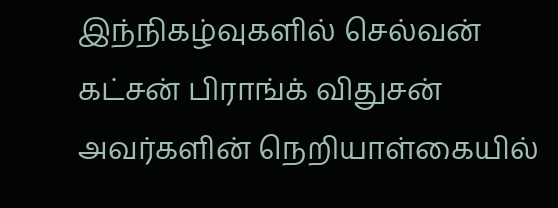இந்நிகழ்வுகளில் செல்வன் கட்சன் பிராங்க் விதுசன் அவர்களின் நெறியாள்கையில்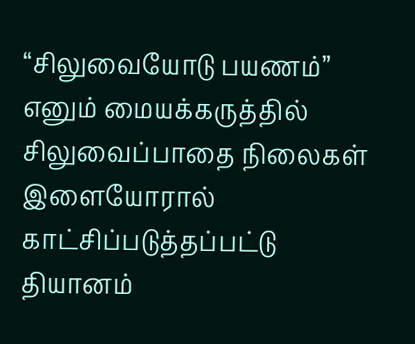“சிலுவையோடு பயணம்” எனும் மையக்கருத்தில் சிலுவைப்பாதை நிலைகள் இளையோரால் காட்சிப்படுத்தப்பட்டு தியானம்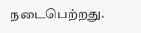நடைபெற்றது.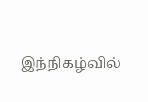இந்நிகழ்வில்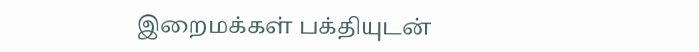இறைமக்கள் பக்தியுடன்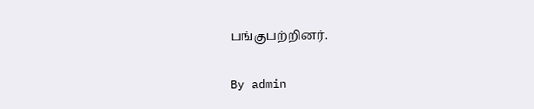பங்குபற்றினர்.

By admin